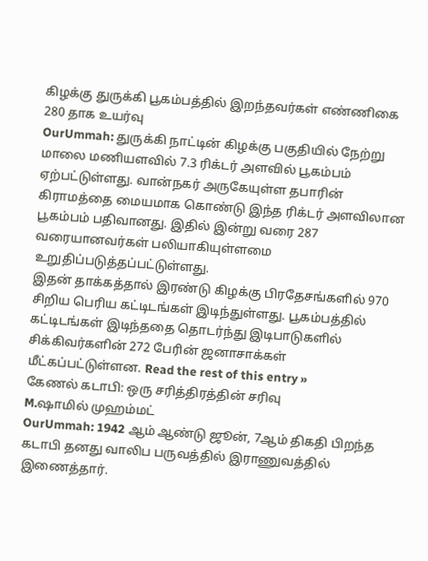கிழக்கு துருக்கி பூகம்பத்தில் இறந்தவர்கள் எண்ணிகை 280 தாக உயர்வு
OurUmmah: துருக்கி நாட்டின் கிழக்கு பகுதியில் நேற்று மாலை மணியளவில் 7.3 ரிக்டர் அளவில் பூகம்பம் ஏற்பட்டுள்ளது. வான்நகர் அருகேயுள்ள தபாரின் கிராமத்தை மையமாக கொண்டு இந்த ரிக்டர் அளவிலான பூகம்பம் பதிவானது. இதில் இன்று வரை 287 வரையானவர்கள் பலியாகியுள்ளமை உறுதிப்படுத்தப்பட்டுள்ளது.
இதன் தாக்கத்தால் இரண்டு கிழக்கு பிரதேசங்களில் 970 சிறிய பெரிய கட்டிடங்கள் இடிந்துள்ளது. பூகம்பத்தில் கட்டிடங்கள் இடிந்ததை தொடர்ந்து இடிபாடுகளில் சிக்கிவர்களின் 272 பேரின் ஜனாசாக்கள் மீட்கப்பட்டுள்ளன. Read the rest of this entry »
கேணல் கடாபி: ஒரு சரித்திரத்தின் சரிவு
M.ஷாமில் முஹம்மட்
OurUmmah: 1942 ஆம் ஆண்டு ஜூன், 7ஆம் திகதி பிறந்த கடாபி தனது வாலிப பருவத்தில் இராணுவத்தில் இணைத்தார்.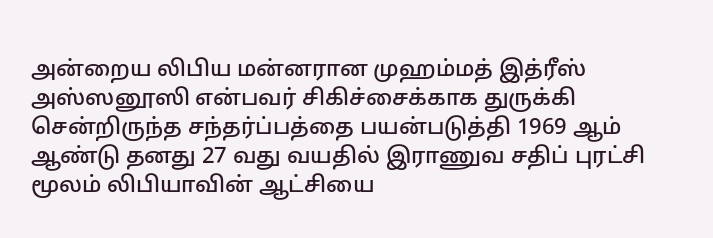அன்றைய லிபிய மன்னரான முஹம்மத் இத்ரீஸ் அஸ்ஸனூஸி என்பவர் சிகிச்சைக்காக துருக்கி சென்றிருந்த சந்தர்ப்பத்தை பயன்படுத்தி 1969 ஆம் ஆண்டு தனது 27 வது வயதில் இராணுவ சதிப் புரட்சி மூலம் லிபியாவின் ஆட்சியை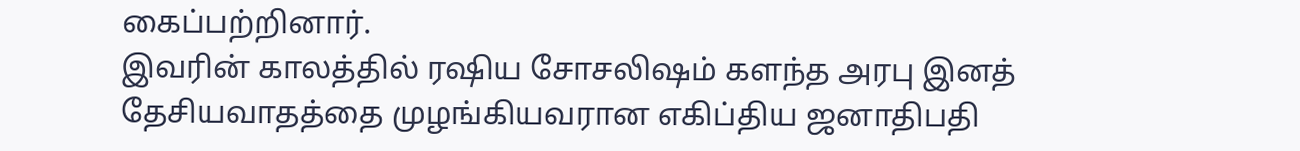கைப்பற்றினார்.
இவரின் காலத்தில் ரஷிய சோசலிஷம் களந்த அரபு இனத் தேசியவாதத்தை முழங்கியவரான எகிப்திய ஜனாதிபதி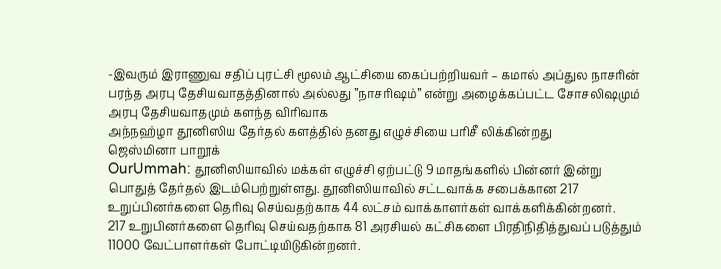-இவரும் இராணுவ சதிப் புரட்சி மூலம் ஆட்சியை கைப்பற்றியவர் – கமால் அப்துல நாசரின் பரந்த அரபு தேசியவாதத்தினால் அல்லது ”நாசரிஷம்” என்று அழைக்கப்பட்ட சோசலிஷமும் அரபு தேசியவாதமும் களந்த விரிவாக
அந்நஹ்ழா தூனிஸிய தேர்தல் களத்தில் தனது எழுச்சியை பரிசீ லிக்கின்றது
ஜெஸ்மினா பாறூக்
OurUmmah: தூனிஸியாவில் மக்கள் எழுச்சி ஏற்பட்டு 9 மாதங்களில் பின்னர் இன்று பொதுத் தேர்தல் இடம்பெற்றுள்ளது. தூனிஸியாவில் சட்டவாக்க சபைக்கான 217 உறுப்பினர்களை தெரிவு செய்வதற்காக 44 லட்சம் வாக்காளர்கள் வாக்களிக்கின்றனர்.
217 உறுபினர்களை தெரிவு செய்வதற்காக 81 அரசியல் கட்சிகளை பிரதிநிதித்துவப் படுத்தும் 11000 வேட்பாளர்கள் போட்டியிடுகின்றனர்.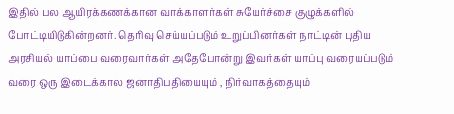இதில் பல ஆயிரக்கணக்கான வாக்காளர்கள் சுயேர்ச்சை குழுக்களில் போட்டியிடுகின்றனர். தெரிவு செய்யப்படும் உறுப்பினர்கள் நாட்டின் புதிய அரசியல் யாப்பை வரைவார்கள் அதேபோன்று இவர்கள் யாப்பு வரையப்படும் வரை ஒரு இடைக்கால ஜனாதிபதியையும் , நிர்வாகத்தையும்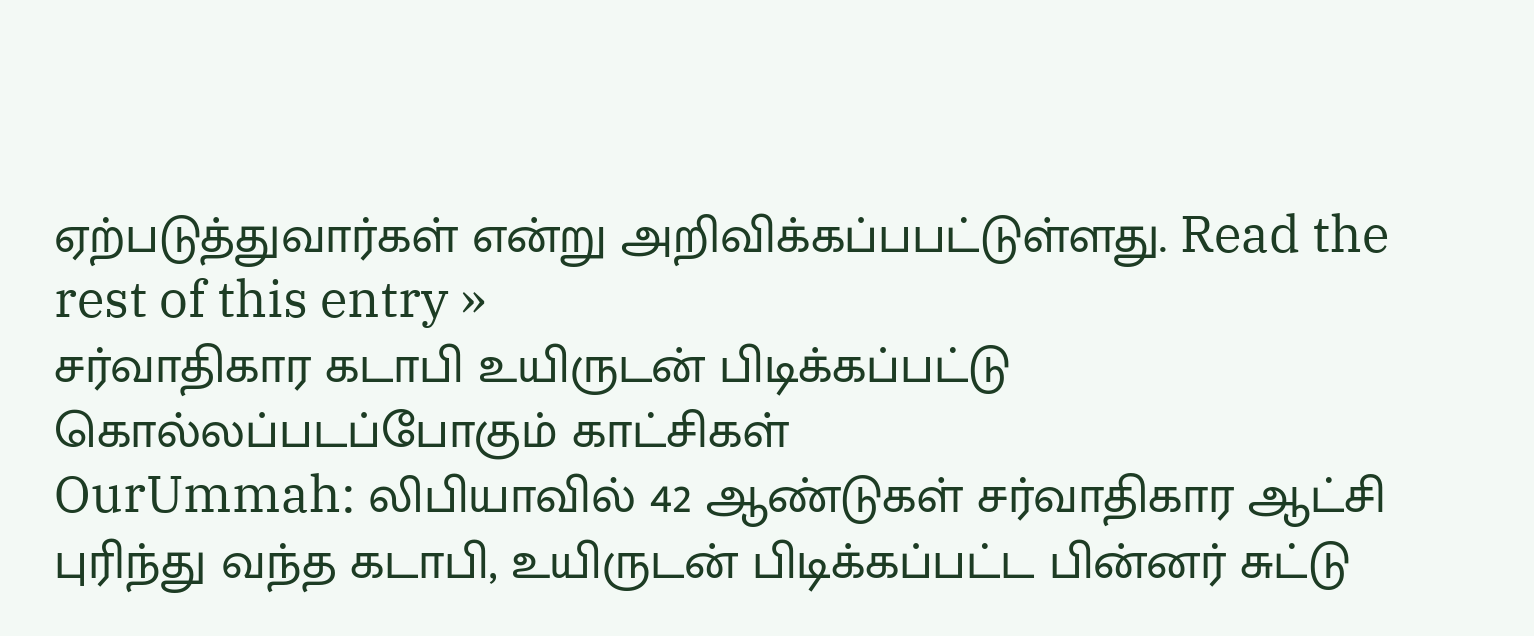ஏற்படுத்துவார்கள் என்று அறிவிக்கப்பபட்டுள்ளது. Read the rest of this entry »
சர்வாதிகார கடாபி உயிருடன் பிடிக்கப்பட்டு கொல்லப்படப்போகும் காட்சிகள்
OurUmmah: லிபியாவில் 42 ஆண்டுகள் சர்வாதிகார ஆட்சி புரிந்து வந்த கடாபி, உயிருடன் பிடிக்கப்பட்ட பின்னர் சுட்டு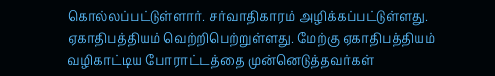கொல்லப்பட்டுள்ளார். சர்வாதிகாரம் அழிக்கப்பட்டுள்ளது. ஏகாதிபத்தியம் வெற்றிபெற்றுள்ளது. மேற்கு ஏகாதிபத்தியம் வழிகாட்டிய போராட்டத்தை முன்னெடுத்தவர்கள்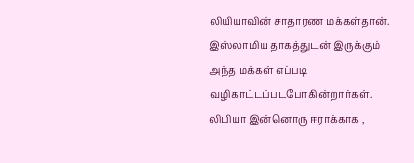லியியாவின் சாதாரண மக்கள்தான்.
இஸ்லாமிய தாகத்துடன் இருக்கும் அந்த மக்கள் எப்படி வழிகாட்டப்படபோகின்றார்கள். லிபியா இன்னொரு ஈராக்காக ,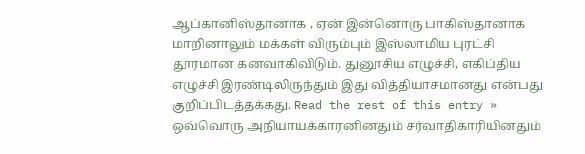ஆப்கானிஸ்தானாக , ஏன் இன்னொரு பாகிஸ்தானாக மாறினாலும் மக்கள் விரும்பும் இஸ்லாமிய புரட்சி தூரமான கனவாகிவிடும். துனூசிய எழுச்சி, எகிப்திய எழுச்சி இரண்டிலிருந்தும் இது வித்தியாசமானது என்பது குறிப்பிடத்தக்கது. Read the rest of this entry »
ஒவ்வொரு அநியாயக்காரனினதும் சர்வாதிகாரியினதும்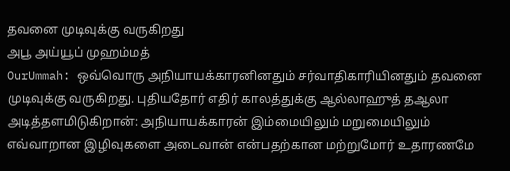தவனை முடிவுக்கு வருகிறது
அபூ அய்யூப் முஹம்மத்
OurUmmah: ஒவ்வொரு அநியாயக்காரனினதும் சர்வாதிகாரியினதும் தவனை முடிவுக்கு வருகிறது. புதியதோர் எதிர் காலத்துக்கு ஆல்லாஹுத் தஆலா அடித்தளமிடுகிறான்: அநியாயக்காரன் இம்மையிலும் மறுமையிலும் எவ்வாறான இழிவுகளை அடைவான் என்பதற்கான மற்றுமோர் உதாரணமே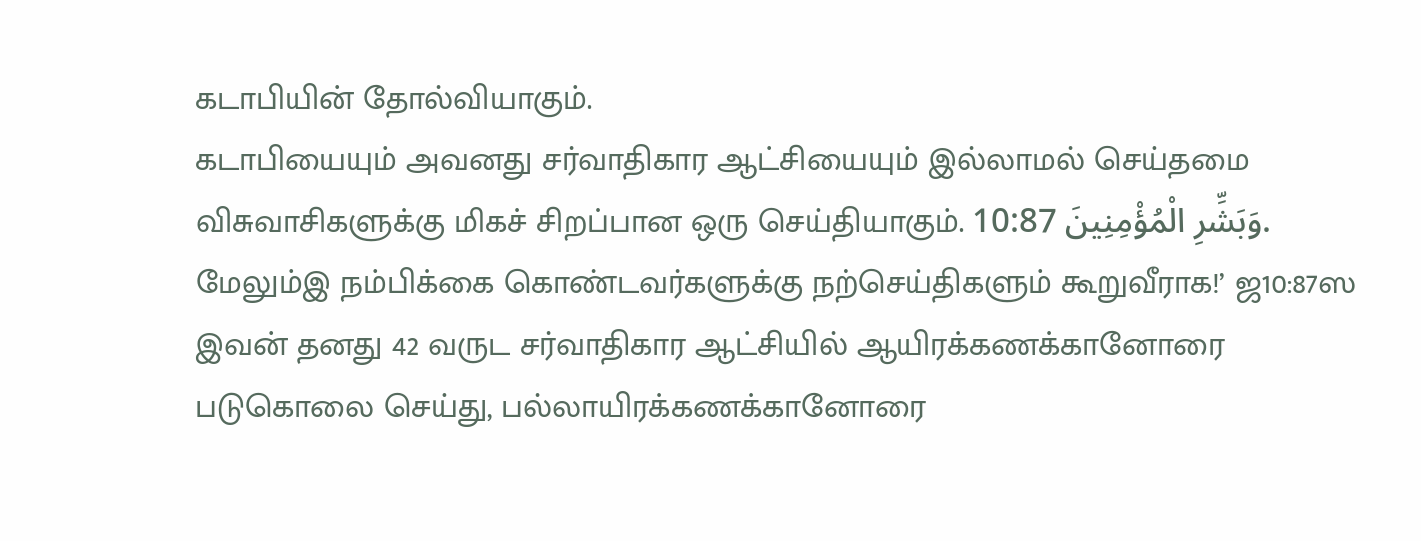கடாபியின் தோல்வியாகும்.
கடாபியையும் அவனது சர்வாதிகார ஆட்சியையும் இல்லாமல் செய்தமை விசுவாசிகளுக்கு மிகச் சிறப்பான ஒரு செய்தியாகும். وَبَشِّرِ الْمُؤْمِنِينَ 10:87. மேலும்இ நம்பிக்கை கொண்டவர்களுக்கு நற்செய்திகளும் கூறுவீராக!’ ஜ10:87ஸ இவன் தனது 42 வருட சர்வாதிகார ஆட்சியில் ஆயிரக்கணக்கானோரை படுகொலை செய்து, பல்லாயிரக்கணக்கானோரை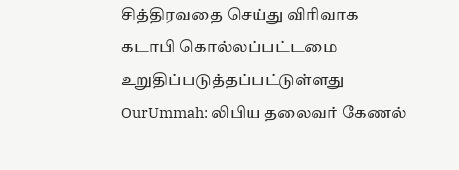சித்திரவதை செய்து விரிவாக
கடாபி கொல்லப்பட்டமை உறுதிப்படுத்தப்பட்டுள்ளது
OurUmmah: லிபிய தலைவர் கேணல்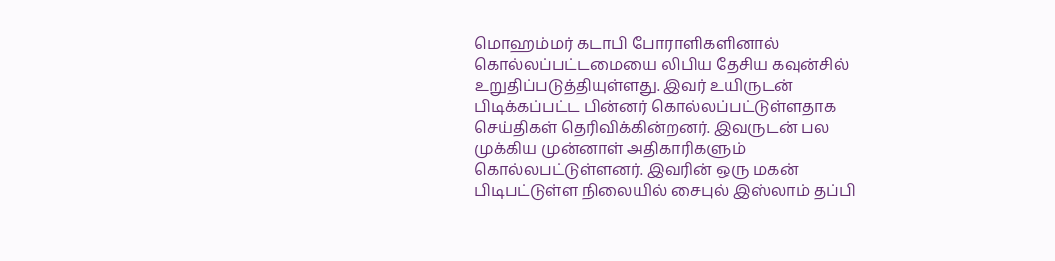மொஹம்மர் கடாபி போராளிகளினால் கொல்லப்பட்டமையை லிபிய தேசிய கவுன்சில் உறுதிப்படுத்தியுள்ளது. இவர் உயிருடன் பிடிக்கப்பட்ட பின்னர் கொல்லப்பட்டுள்ளதாக செய்திகள் தெரிவிக்கின்றனர். இவருடன் பல முக்கிய முன்னாள் அதிகாரிகளும் கொல்லபட்டுள்ளனர். இவரின் ஒரு மகன் பிடிபட்டுள்ள நிலையில் சைபுல் இஸ்லாம் தப்பி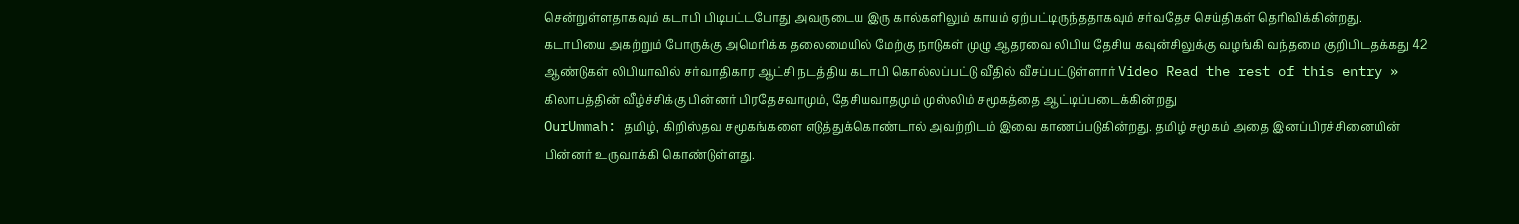சென்றுள்ளதாகவும் கடாபி பிடிபட்டபோது அவருடைய இரு கால்களிலும் காயம் ஏற்பட்டிருந்ததாகவும் சர்வதேச செய்திகள் தெரிவிக்கின்றது.
கடாபியை அகற்றும் போருக்கு அமெரிக்க தலைமையில் மேற்கு நாடுகள் முழு ஆதரவை லிபிய தேசிய கவுன்சிலுக்கு வழங்கி வந்தமை குறிபிடதக்கது 42 ஆண்டுகள் லிபியாவில் சர்வாதிகார ஆட்சி நடத்திய கடாபி கொல்லப்பட்டு வீதில் வீசப்பட்டுள்ளார் Video Read the rest of this entry »
கிலாபத்தின் வீழ்ச்சிக்கு பின்னர் பிரதேசவாமும், தேசியவாதமும் முஸ்லிம் சமூகத்தை ஆட்டிப்படைக்கின்றது
OurUmmah: தமிழ், கிறிஸ்தவ சமூகங்களை எடுத்துக்கொண்டால் அவற்றிடம் இவை காணப்படுகின்றது. தமிழ் சமூகம் அதை இனப்பிரச்சினையின் பின்னர் உருவாக்கி கொண்டுள்ளது.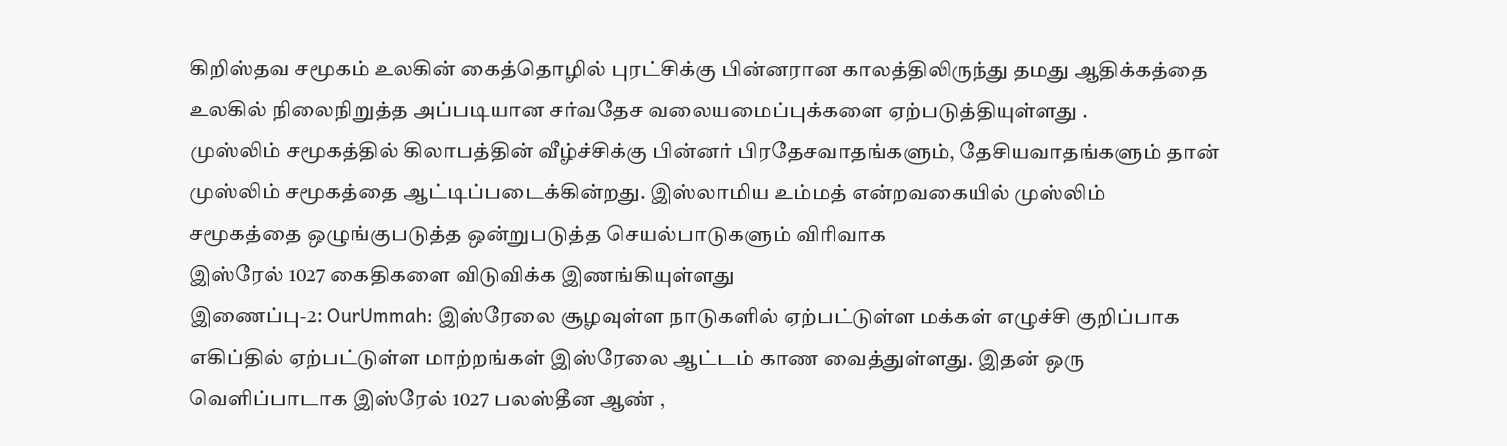கிறிஸ்தவ சமூகம் உலகின் கைத்தொழில் புரட்சிக்கு பின்னரான காலத்திலிருந்து தமது ஆதிக்கத்தை உலகில் நிலைநிறுத்த அப்படியான சர்வதேச வலையமைப்புக்களை ஏற்படுத்தியுள்ளது .
முஸ்லிம் சமூகத்தில் கிலாபத்தின் வீழ்ச்சிக்கு பின்னர் பிரதேசவாதங்களும், தேசியவாதங்களும் தான் முஸ்லிம் சமூகத்தை ஆட்டிப்படைக்கின்றது. இஸ்லாமிய உம்மத் என்றவகையில் முஸ்லிம் சமூகத்தை ஒழுங்குபடுத்த ஒன்றுபடுத்த செயல்பாடுகளும் விரிவாக
இஸ்ரேல் 1027 கைதிகளை விடுவிக்க இணங்கியுள்ளது
இணைப்பு-2: OurUmmah: இஸ்ரேலை சூழவுள்ள நாடுகளில் ஏற்பட்டுள்ள மக்கள் எழுச்சி குறிப்பாக எகிப்தில் ஏற்பட்டுள்ள மாற்றங்கள் இஸ்ரேலை ஆட்டம் காண வைத்துள்ளது. இதன் ஒரு வெளிப்பாடாக இஸ்ரேல் 1027 பலஸ்தீன ஆண் ,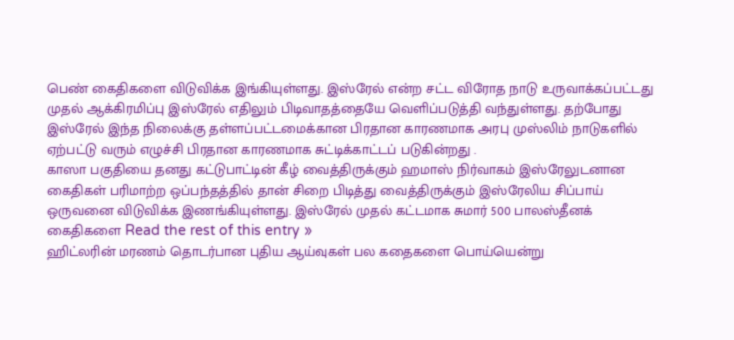பெண் கைதிகளை விடுவிக்க இங்கியுள்ளது. இஸ்ரேல் என்ற சட்ட விரோத நாடு உருவாக்கப்பட்டது முதல் ஆக்கிரமிப்பு இஸ்ரேல் எதிலும் பிடிவாதத்தையே வெளிப்படுத்தி வந்துள்ளது. தற்போது இஸ்ரேல் இந்த நிலைக்கு தள்ளப்பட்டமைக்கான பிரதான காரணமாக அரபு முஸ்லிம் நாடுகளில் ஏற்பட்டு வரும் எழுச்சி பிரதான காரணமாக சுட்டிக்காட்டப் படுகின்றது .
காஸா பகுதியை தனது கட்டுபாட்டின் கீழ் வைத்திருக்கும் ஹமாஸ் நிர்வாகம் இஸ்ரேலுடனான கைதிகள் பரிமாற்ற ஒப்பந்தத்தில் தான் சிறை பிடித்து வைத்திருக்கும் இஸ்ரேலிய சிப்பாய் ஒருவனை விடுவிக்க இணங்கியுள்ளது. இஸ்ரேல் முதல் கட்டமாக சுமார் 500 பாலஸ்தீனக் கைதிகளை Read the rest of this entry »
ஹிட்லரின் மரணம் தொடர்பான புதிய ஆய்வுகள் பல கதைகளை பொய்யென்று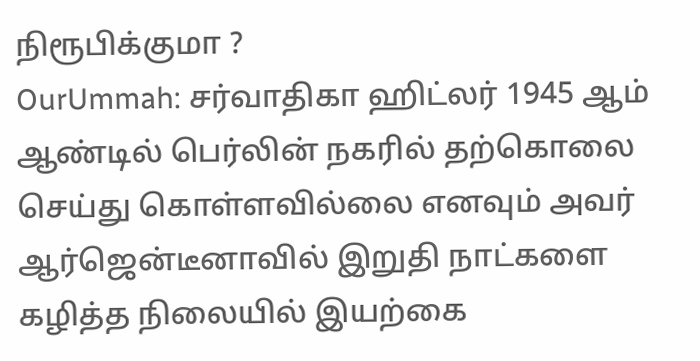நிரூபிக்குமா ?
OurUmmah: சர்வாதிகா ஹிட்லர் 1945 ஆம் ஆண்டில் பெர்லின் நகரில் தற்கொலை செய்து கொள்ளவில்லை எனவும் அவர் ஆர்ஜென்டீனாவில் இறுதி நாட்களை கழித்த நிலையில் இயற்கை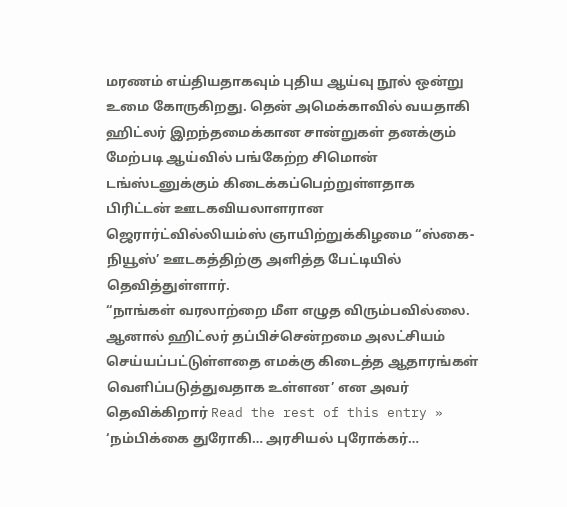மரணம் எய்தியதாகவும் புதிய ஆய்வு நூல் ஒன்று உமை கோருகிறது. தென் அமெக்காவில் வயதாகி ஹிட்லர் இறந்தமைக்கான சான்றுகள் தனக்கும் மேற்படி ஆய்வில் பங்கேற்ற சிமொன் டங்ஸ்டனுக்கும் கிடைக்கப்பெற்றுள்ளதாக பிரிட்டன் ஊடகவியலாளரான ஜெரார்ட்வில்லியம்ஸ் ஞாயிற்றுக்கிழமை “ஸ்கை- நியூஸ்’ ஊடகத்திற்கு அளித்த பேட்டியில் தெவித்துள்ளார்.
“நாங்கள் வரலாற்றை மீள எழுத விரும்பவில்லை. ஆனால் ஹிட்லர் தப்பிச்சென்றமை அலட்சியம் செய்யப்பட்டுள்ளதை எமக்கு கிடைத்த ஆதாரங்கள் வெளிப்படுத்துவதாக உள்ளன’ என அவர் தெவிக்கிறார் Read the rest of this entry »
‘நம்பிக்கை துரோகி… அரசியல் புரோக்கர்…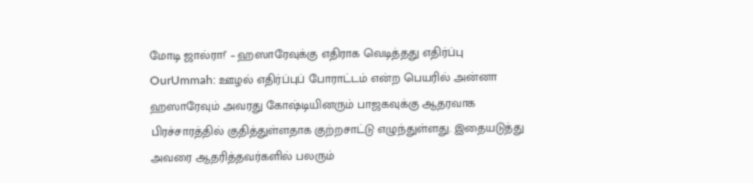மோடி ஜால்ரா!’ – ஹஸாரேவுக்கு எதிராக வெடித்தது எதிர்ப்பு
OurUmmah: ஊழல் எதிர்ப்புப் போராட்டம் என்ற பெயரில் அன்னா ஹஸாரேவும் அவரது கோஷ்டியினரும் பாஜகவுக்கு ஆதரவாக பிரச்சாரத்தில் குதித்துள்ளதாக குற்றசாட்டு எழுந்துள்ளது. இதையடுத்து அவரை ஆதரித்தவர்களில் பலரும்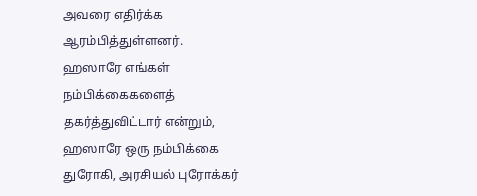அவரை எதிர்க்க ஆரம்பித்துள்ளனர்.
ஹஸாரே எங்கள் நம்பிக்கைகளைத் தகர்த்துவிட்டார் என்றும், ஹஸாரே ஒரு நம்பிக்கை துரோகி, அரசியல் புரோக்கர்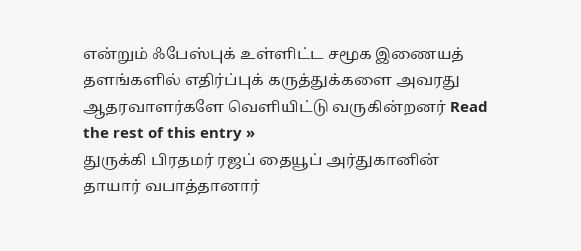என்றும் ஃபேஸ்புக் உள்ளிட்ட சமூக இணையத் தளங்களில் எதிர்ப்புக் கருத்துக்களை அவரது ஆதரவாளர்களே வெளியிட்டு வருகின்றனர் Read the rest of this entry »
துருக்கி பிரதமர் ரஜப் தையூப் அர்துகானின் தாயார் வபாத்தானார்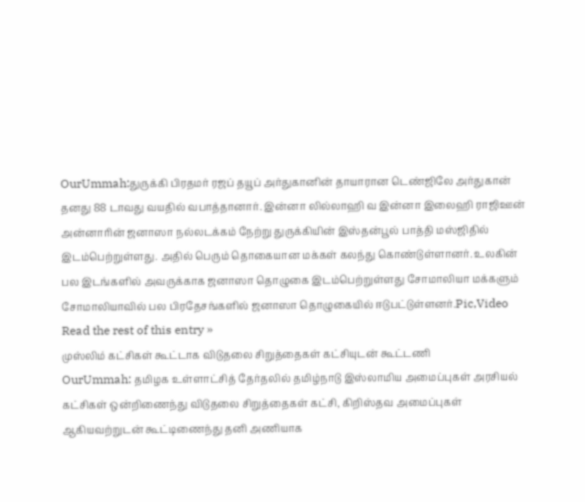OurUmmah:துருக்கி பிரதமர் ரஜப் தயூப் அர்துகானின் தாயாரான டெண்ஜிலே அர்துகான் தனது 88 டாவது வயதில் வபாத்தானார். இன்னா லில்லாஹி வ இன்னா இலைஹி ராஜிஊன் அன்னாரின் ஜனாஸா நல்லடக்கம் நேற்று துருக்கியின் இஸ்தன்பூல் பாத்தி மஸ்ஜிதில் இடம்பெற்றுள்ளது. அதில் பெரும் தொகையான மக்கள் கலந்து கொண்டுள்ளானர். உலகின் பல இடங்களில் அவருக்காக ஜனாஸா தொழுகை இடம்பெற்றுள்ளது சோமாலியா மக்களும் சோமாலியாவில் பல பிரதேசங்களில் ஜனாஸா தொழுகையில் ஈடுபட்டுள்ளனர்.Pic,Video Read the rest of this entry »
முஸ்லிம் கட்சிகள் கூட்டாக விடுதலை சிறுத்தைகள் கட்சியுடன் கூட்டணி
OurUmmah: தமிழக உள்ளாட்சித் தேர்தலில் தமிழ்நாடு இஸ்லாமிய அமைப்புகள் அரசியல் கட்சிகள் ஒன்றிணைந்து விடுதலை சிறுத்தைகள் கட்சி, கிறிஸ்தவ அமைப்புகள் ஆகியவற்றுடன் கூட்டிணைந்து தனி அணியாக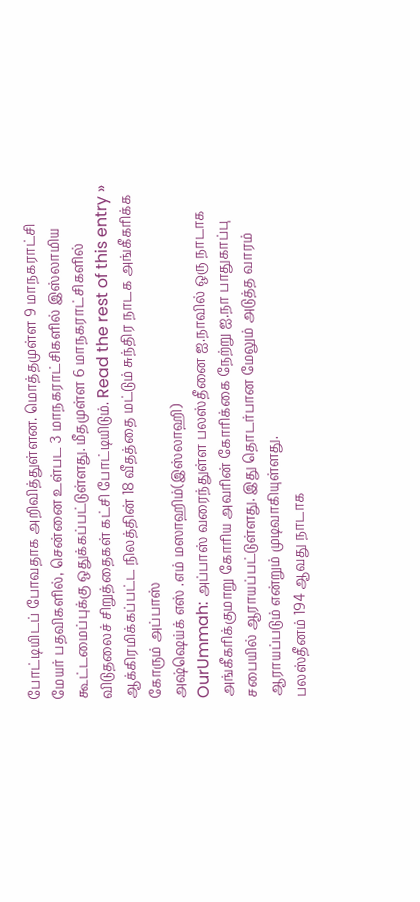போட்டியிடப் போவதாக அறிவித்துள்ளன. மொத்தமுள்ள 9 மாநகராட்சி மேயர் பதவிகளில், சென்னை உள்பட 3 மாநகராட்சிகளில் இஸ்லாமிய கூட்டமைப்புக்கு ஒதுக்கப்பட்டுள்ளது. மீதமுள்ள 6 மாநகராட்சிகளில் விடுதலைச் சிறுத்தைகள் கட்சி போட்டியிடும். Read the rest of this entry »
ஆக்கிரமிக்கப்பட்ட நிலத்தின் 18 வீதத்தை மட்டும் சுந்திர நாடக அங்கீகரிக்க கோரும் அப்பாஸ்
அஷ்ஷெய்க் எஸ் .எம் மஸாஹிம்(இஸ்லாஹி)
OurUmmah: அப்பாஸ் வரைந்துள்ள பலஸ்தீனை ஐ.நாவில் ஒரு நாடாக அங்கீகரிக்குமாறு கோரிய அவரின் கோரிக்கை நேற்று ஐ.நா பாதுகாப்பு சபையில் ஆராயப்பட்டுள்ளது. இது தொடர்பான மேலும் அடுத்த வாரம் ஆராயப்படும் என்றும் முடிவாகியுள்ளது.
பலஸ்தீனம் 194 ஆவது நாடாக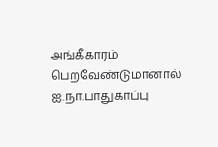அங்கீகாரம் பெறவேண்டுமானால் ஐ.நா.பாதுகாப்பு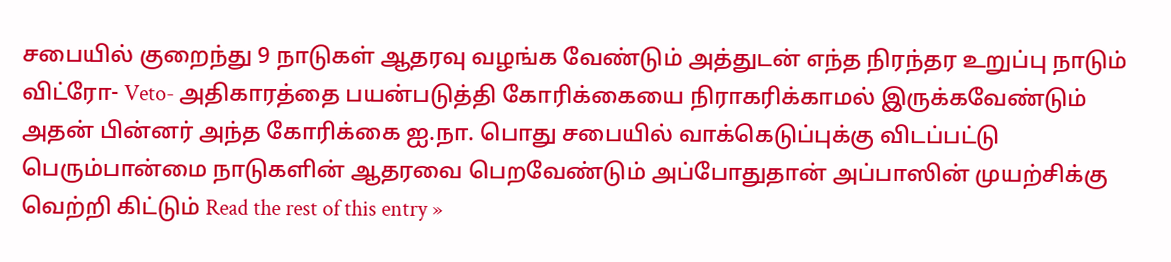சபையில் குறைந்து 9 நாடுகள் ஆதரவு வழங்க வேண்டும் அத்துடன் எந்த நிரந்தர உறுப்பு நாடும் விட்ரோ- Veto- அதிகாரத்தை பயன்படுத்தி கோரிக்கையை நிராகரிக்காமல் இருக்கவேண்டும் அதன் பின்னர் அந்த கோரிக்கை ஐ.நா. பொது சபையில் வாக்கெடுப்புக்கு விடப்பட்டு பெரும்பான்மை நாடுகளின் ஆதரவை பெறவேண்டும் அப்போதுதான் அப்பாஸின் முயற்சிக்கு வெற்றி கிட்டும் Read the rest of this entry »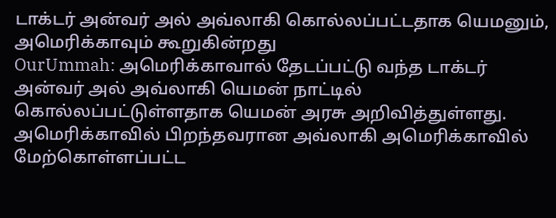டாக்டர் அன்வர் அல் அவ்லாகி கொல்லப்பட்டதாக யெமனும், அமெரிக்காவும் கூறுகின்றது
OurUmmah: அமெரிக்காவால் தேடப்பட்டு வந்த டாக்டர் அன்வர் அல் அவ்லாகி யெமன் நாட்டில் கொல்லப்பட்டுள்ளதாக யெமன் அரசு அறிவித்துள்ளது. அமெரிக்காவில் பிறந்தவரான அவ்லாகி அமெரிக்காவில் மேற்கொள்ளப்பட்ட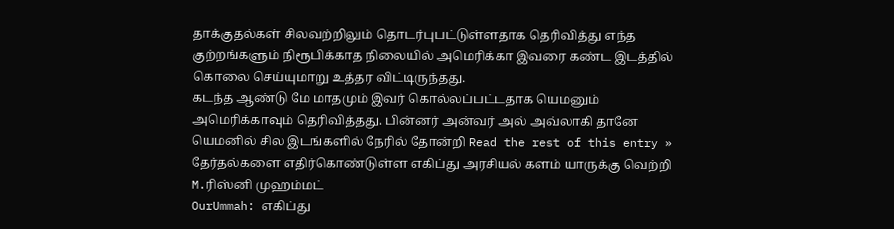தாக்குதல்கள் சிலவற்றிலும் தொடர்புபட்டுள்ளதாக தெரிவித்து எந்த குற்றங்களும் நிரூபிக்காத நிலையில் அமெரிக்கா இவரை கண்ட இடத்தில் கொலை செய்யுமாறு உத்தர விட்டிருந்தது.
கடந்த ஆண்டு மே மாதமும் இவர் கொல்லப்பட்டதாக யெமனும் அமெரிக்காவும் தெரிவித்தது. பின்னர் அன்வர் அல் அவ்லாகி தானே யெமனில் சில இடங்களில் நேரில் தோன்றி Read the rest of this entry »
தேர்தல்களை எதிர்கொண்டுள்ள எகிப்து அரசியல் களம் யாருக்கு வெற்றி
M.ரிஸ்னி முஹம்மட்
OurUmmah: எகிப்து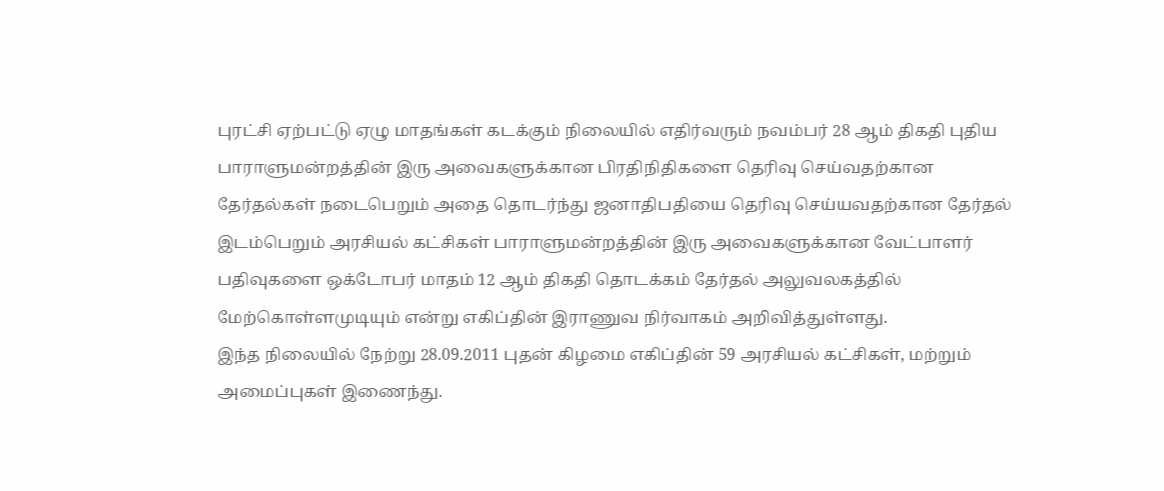புரட்சி ஏற்பட்டு ஏழு மாதங்கள் கடக்கும் நிலையில் எதிர்வரும் நவம்பர் 28 ஆம் திகதி புதிய பாராளுமன்றத்தின் இரு அவைகளுக்கான பிரதிநிதிகளை தெரிவு செய்வதற்கான தேர்தல்கள் நடைபெறும் அதை தொடர்ந்து ஜனாதிபதியை தெரிவு செய்யவதற்கான தேர்தல் இடம்பெறும் அரசியல் கட்சிகள் பாராளுமன்றத்தின் இரு அவைகளுக்கான வேட்பாளர் பதிவுகளை ஒக்டோபர் மாதம் 12 ஆம் திகதி தொடக்கம் தேர்தல் அலுவலகத்தில் மேற்கொள்ளமுடியும் என்று எகிப்தின் இராணுவ நிர்வாகம் அறிவித்துள்ளது.
இந்த நிலையில் நேற்று 28.09.2011 புதன் கிழமை எகிப்தின் 59 அரசியல் கட்சிகள், மற்றும் அமைப்புகள் இணைந்து.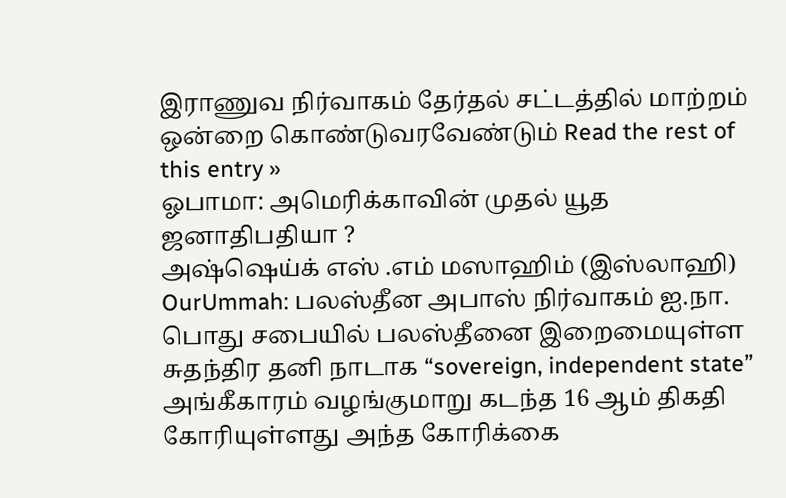இராணுவ நிர்வாகம் தேர்தல் சட்டத்தில் மாற்றம் ஒன்றை கொண்டுவரவேண்டும் Read the rest of this entry »
ஓபாமா: அமெரிக்காவின் முதல் யூத ஜனாதிபதியா ?
அஷ்ஷெய்க் எஸ் .எம் மஸாஹிம் (இஸ்லாஹி)
OurUmmah: பலஸ்தீன அபாஸ் நிர்வாகம் ஐ.நா. பொது சபையில் பலஸ்தீனை இறைமையுள்ள சுதந்திர தனி நாடாக “sovereign, independent state” அங்கீகாரம் வழங்குமாறு கடந்த 16 ஆம் திகதி கோரியுள்ளது அந்த கோரிக்கை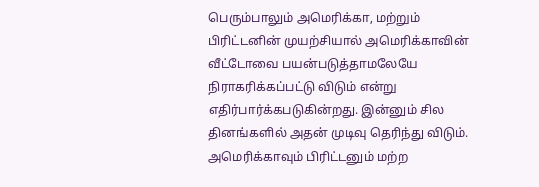பெரும்பாலும் அமெரிக்கா, மற்றும் பிரிட்டனின் முயற்சியால் அமெரிக்காவின் வீட்டோவை பயன்படுத்தாமலேயே நிராகரிக்கப்பட்டு விடும் என்று எதிர்பார்க்கபடுகின்றது. இன்னும் சில தினங்களில் அதன் முடிவு தெரிந்து விடும். அமெரிக்காவும் பிரிட்டனும் மற்ற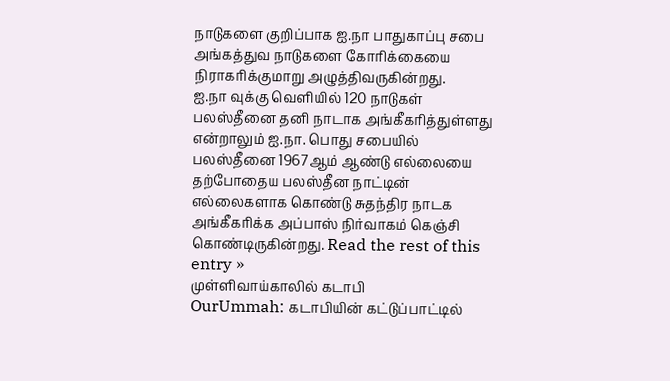நாடுகளை குறிப்பாக ஐ.நா பாதுகாப்பு சபை அங்கத்துவ நாடுகளை கோரிக்கையை நிராகரிக்குமாறு அழுத்திவருகின்றது.
ஐ.நா வுக்கு வெளியில் 120 நாடுகள் பலஸ்தீனை தனி நாடாக அங்கீகரித்துள்ளது என்றாலும் ஐ.நா. பொது சபையில் பலஸ்தீனை 1967ஆம் ஆண்டு எல்லையை தற்போதைய பலஸ்தீன நாட்டின் எல்லைகளாக கொண்டு சுதந்திர நாடக அங்கீகரிக்க அப்பாஸ் நிர்வாகம் கெஞ்சி கொண்டிருகின்றது. Read the rest of this entry »
முள்ளிவாய்காலில் கடாபி
OurUmmah: கடாபியின் கட்டுப்பாட்டில்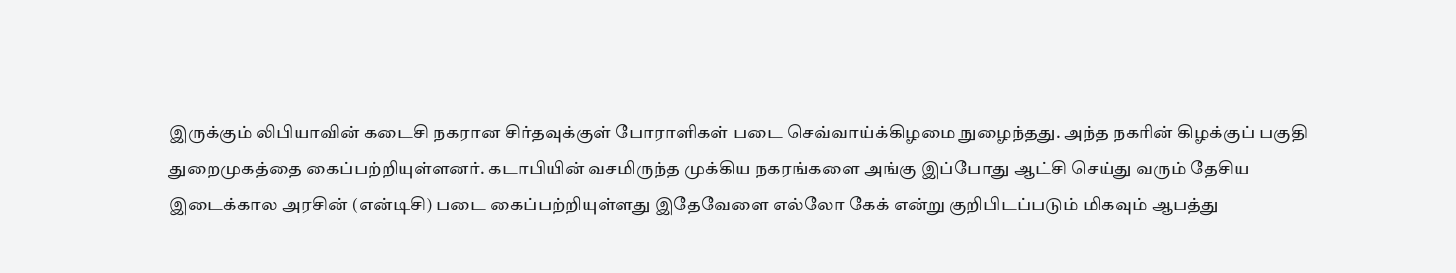இருக்கும் லிபியாவின் கடைசி நகரான சிர்தவுக்குள் போராளிகள் படை செவ்வாய்க்கிழமை நுழைந்தது. அந்த நகரின் கிழக்குப் பகுதி துறைமுகத்தை கைப்பற்றியுள்ளனர். கடாபியின் வசமிருந்த முக்கிய நகரங்களை அங்கு இப்போது ஆட்சி செய்து வரும் தேசிய இடைக்கால அரசின் (என்டிசி) படை கைப்பற்றியுள்ளது இதேவேளை எல்லோ கேக் என்று குறிபிடப்படும் மிகவும் ஆபத்து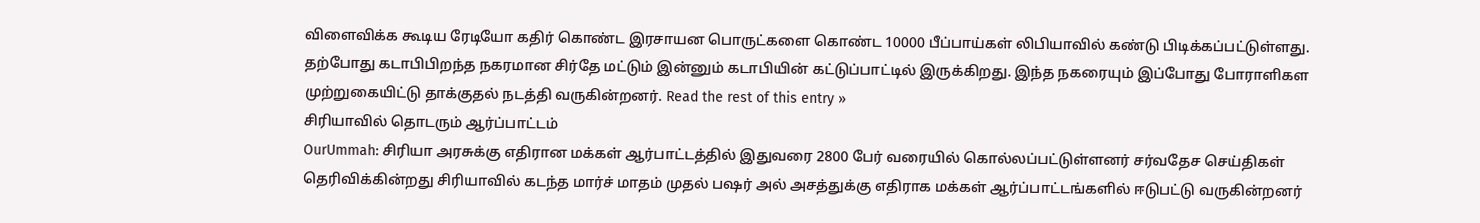விளைவிக்க கூடிய ரேடியோ கதிர் கொண்ட இரசாயன பொருட்களை கொண்ட 10000 பீப்பாய்கள் லிபியாவில் கண்டு பிடிக்கப்பட்டுள்ளது.
தற்போது கடாபிபிறந்த நகரமான சிர்தே மட்டும் இன்னும் கடாபியின் கட்டுப்பாட்டில் இருக்கிறது. இந்த நகரையும் இப்போது போராளிகள முற்றுகையிட்டு தாக்குதல் நடத்தி வருகின்றனர். Read the rest of this entry »
சிரியாவில் தொடரும் ஆர்ப்பாட்டம்
OurUmmah: சிரியா அரசுக்கு எதிரான மக்கள் ஆர்பாட்டத்தில் இதுவரை 2800 பேர் வரையில் கொல்லப்பட்டுள்ளனர் சர்வதேச செய்திகள் தெரிவிக்கின்றது சிரியாவில் கடந்த மார்ச் மாதம் முதல் பஷர் அல் அசத்துக்கு எதிராக மக்கள் ஆர்ப்பாட்டங்களில் ஈடுபட்டு வருகின்றனர்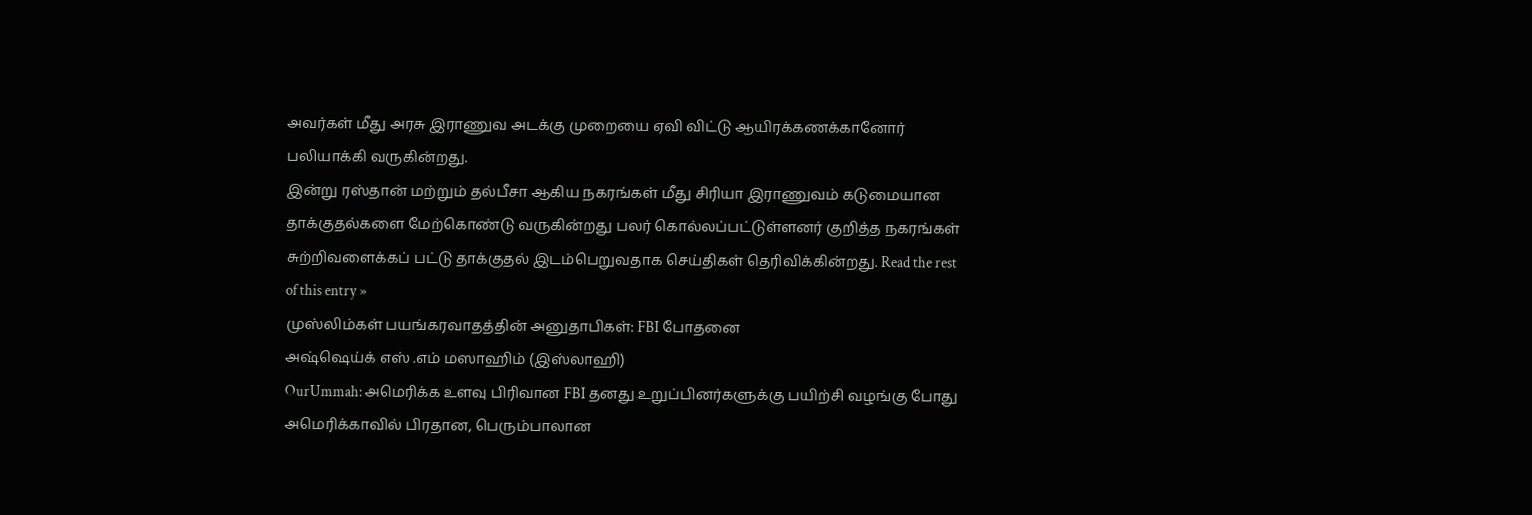அவர்கள் மீது அரசு இராணுவ அடக்கு முறையை ஏவி விட்டு ஆயிரக்கணக்கானோர் பலியாக்கி வருகின்றது.
இன்று ரஸ்தான் மற்றும் தல்பீசா ஆகிய நகரங்கள் மீது சிரியா இராணுவம் கடுமையான தாக்குதல்களை மேற்கொண்டு வருகின்றது பலர் கொல்லப்பட்டுள்ளனர் குறித்த நகரங்கள் சுற்றிவளைக்கப் பட்டு தாக்குதல் இடம்பெறுவதாக செய்திகள் தெரிவிக்கின்றது. Read the rest of this entry »
முஸ்லிம்கள் பயங்கரவாதத்தின் அனுதாபிகள்: FBI போதனை
அஷ்ஷெய்க் எஸ் .எம் மஸாஹிம் (இஸ்லாஹி)
OurUmmah: அமெரிக்க உளவு பிரிவான FBI தனது உறுப்பினர்களுக்கு பயிற்சி வழங்கு போது அமெரிக்காவில் பிரதான, பெரும்பாலான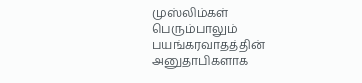முஸ்லிம்கள் பெரும்பாலும் பயங்கரவாதத்தின் அனுதாபிகளாக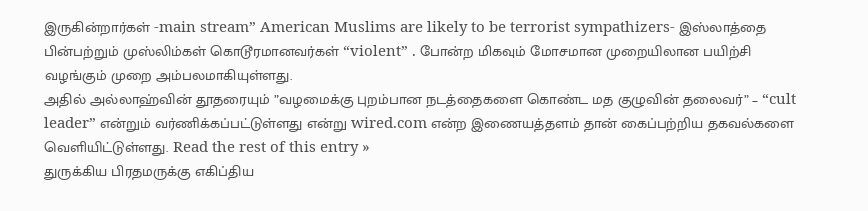இருகின்றார்கள் -main stream” American Muslims are likely to be terrorist sympathizers- இஸ்லாத்தை பின்பற்றும் முஸ்லிம்கள் கொடூரமானவர்கள் “violent” . போன்ற மிகவும் மோசமான முறையிலான பயிற்சி வழங்கும் முறை அம்பலமாகியுள்ளது.
அதில் அல்லாஹ்வின் தூதரையும் ”வழமைக்கு புறம்பான நடத்தைகளை கொண்ட மத குழுவின் தலைவர்” – “cult leader” என்றும் வர்ணிக்கப்பட்டுள்ளது என்று wired.com என்ற இணையத்தளம் தான் கைப்பற்றிய தகவல்களை வெளியிட்டுள்ளது. Read the rest of this entry »
துருக்கிய பிரதமருக்கு எகிப்திய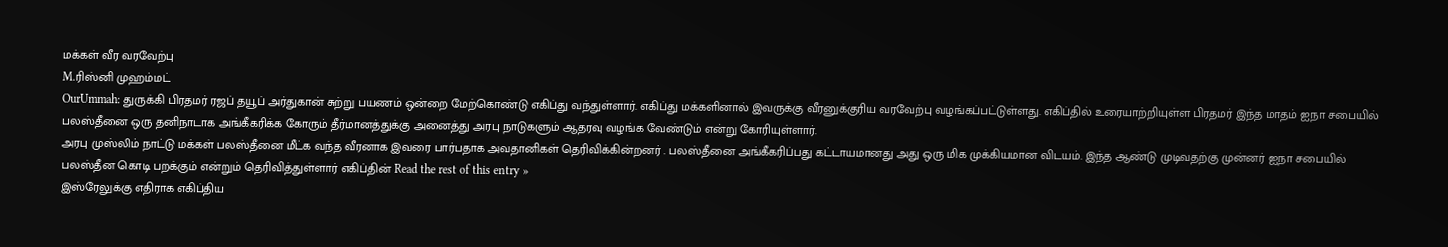மக்கள் வீர வரவேற்பு
M.ரிஸ்னி முஹம்மட்
OurUmmah: துருக்கி பிரதமர் ரஜப் தயூப் அர்துகான் சுற்று பயணம் ஒன்றை மேற்கொண்டு எகிப்து வந்துள்ளார். எகிப்து மக்களினால் இவருக்கு வீரனுக்குரிய வரவேற்பு வழங்கப்பட்டுள்ளது. எகிப்தில் உரையாற்றியுள்ள பிரதமர் இந்த மாதம் ஐநா சபையில் பலஸ்தீனை ஒரு தனிநாடாக அங்கீகரிக்க கோரும் தீர்மானத்துக்கு அனைத்து அரபு நாடுகளும் ஆதரவு வழங்க வேண்டும் என்று கோரியுள்ளார்.
அரபு முஸ்லிம் நாட்டு மக்கள் பலஸ்தீனை மீட்க வந்த வீரனாக இவரை பார்பதாக அவதானிகள் தெரிவிக்கின்றனர் . பலஸ்தீனை அங்கீகரிப்பது கட்டாயமானது அது ஒரு மிக முக்கியமான விடயம். இந்த ஆண்டு முடிவதற்கு முன்னர் ஐநா சபையில் பலஸ்தீன கொடி பறக்கும் என்றும் தெரிவித்துள்ளார் எகிப்தின் Read the rest of this entry »
இஸ்ரேலுக்கு எதிராக எகிப்திய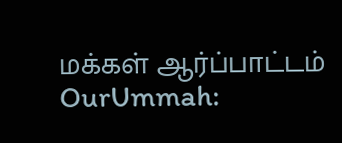மக்கள் ஆர்ப்பாட்டம்
OurUmmah: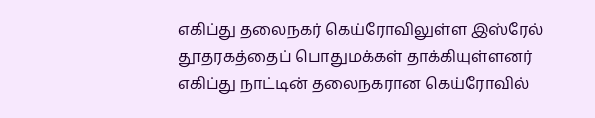எகிப்து தலைநகர் கெய்ரோவிலுள்ள இஸ்ரேல் தூதரகத்தைப் பொதுமக்கள் தாக்கியுள்ளனர் எகிப்து நாட்டின் தலைநகரான கெய்ரோவில்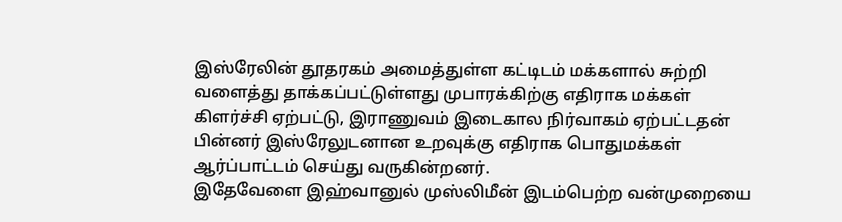இஸ்ரேலின் தூதரகம் அமைத்துள்ள கட்டிடம் மக்களால் சுற்றி வளைத்து தாக்கப்பட்டுள்ளது முபாரக்கிற்கு எதிராக மக்கள் கிளர்ச்சி ஏற்பட்டு, இராணுவம் இடைகால நிர்வாகம் ஏற்பட்டதன் பின்னர் இஸ்ரேலுடனான உறவுக்கு எதிராக பொதுமக்கள் ஆர்ப்பாட்டம் செய்து வருகின்றனர்.
இதேவேளை இஹ்வானுல் முஸ்லிமீன் இடம்பெற்ற வன்முறையை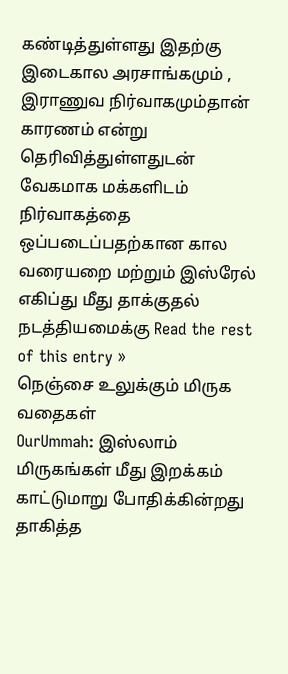கண்டித்துள்ளது இதற்கு இடைகால அரசாங்கமும் , இராணுவ நிர்வாகமும்தான் காரணம் என்று தெரிவித்துள்ளதுடன் வேகமாக மக்களிடம் நிர்வாகத்தை ஒப்படைப்பதற்கான கால வரையறை மற்றும் இஸ்ரேல் எகிப்து மீது தாக்குதல் நடத்தியமைக்கு Read the rest of this entry »
நெஞ்சை உலுக்கும் மிருக வதைகள்
OurUmmah: இஸ்லாம் மிருகங்கள் மீது இறக்கம் காட்டுமாறு போதிக்கின்றது தாகித்த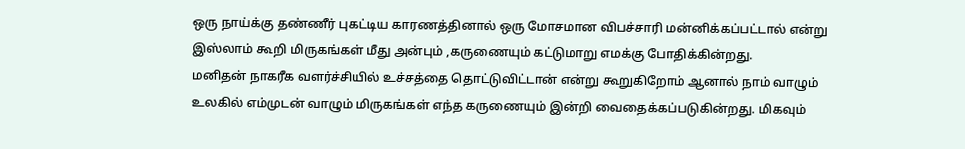ஒரு நாய்க்கு தண்ணீர் புகட்டிய காரணத்தினால் ஒரு மோசமான விபச்சாரி மன்னிக்கப்பட்டால் என்று இஸ்லாம் கூறி மிருகங்கள் மீது அன்பும் ,கருணையும் கட்டுமாறு எமக்கு போதிக்கின்றது.
மனிதன் நாகரீக வளர்ச்சியில் உச்சத்தை தொட்டுவிட்டான் என்று கூறுகிறோம் ஆனால் நாம் வாழும் உலகில் எம்முடன் வாழும் மிருகங்கள் எந்த கருணையும் இன்றி வைதைக்கப்படுகின்றது. மிகவும்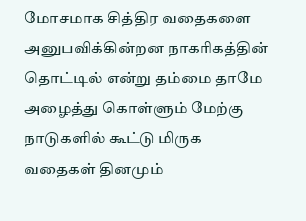மோசமாக சித்திர வதைகளை அனுபவிக்கின்றன நாகரிகத்தின் தொட்டில் என்று தம்மை தாமே அழைத்து கொள்ளும் மேற்கு நாடுகளில் கூட்டு மிருக வதைகள் தினமும்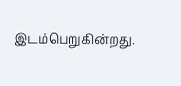இடம்பெறுகின்றது.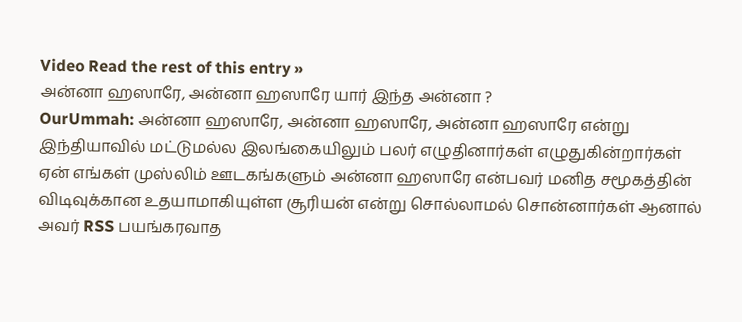Video Read the rest of this entry »
அன்னா ஹஸாரே, அன்னா ஹஸாரே யார் இந்த அன்னா ?
OurUmmah: அன்னா ஹஸாரே, அன்னா ஹஸாரே, அன்னா ஹஸாரே என்று இந்தியாவில் மட்டுமல்ல இலங்கையிலும் பலர் எழுதினார்கள் எழுதுகின்றார்கள் ஏன் எங்கள் முஸ்லிம் ஊடகங்களும் அன்னா ஹஸாரே என்பவர் மனித சமூகத்தின் விடிவுக்கான உதயாமாகியுள்ள சூரியன் என்று சொல்லாமல் சொன்னார்கள் ஆனால் அவர் RSS பயங்கரவாத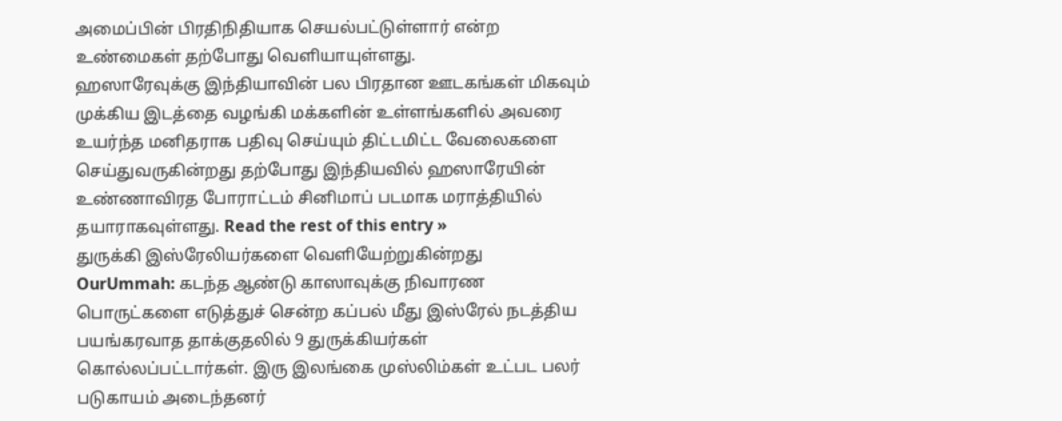அமைப்பின் பிரதிநிதியாக செயல்பட்டுள்ளார் என்ற உண்மைகள் தற்போது வெளியாயுள்ளது.
ஹஸாரேவுக்கு இந்தியாவின் பல பிரதான ஊடகங்கள் மிகவும் முக்கிய இடத்தை வழங்கி மக்களின் உள்ளங்களில் அவரை உயர்ந்த மனிதராக பதிவு செய்யும் திட்டமிட்ட வேலைகளை செய்துவருகின்றது தற்போது இந்தியவில் ஹஸாரேயின் உண்ணாவிரத போராட்டம் சினிமாப் படமாக மராத்தியில் தயாராகவுள்ளது. Read the rest of this entry »
துருக்கி இஸ்ரேலியர்களை வெளியேற்றுகின்றது
OurUmmah: கடந்த ஆண்டு காஸாவுக்கு நிவாரண பொருட்களை எடுத்துச் சென்ற கப்பல் மீது இஸ்ரேல் நடத்திய பயங்கரவாத தாக்குதலில் 9 துருக்கியர்கள் கொல்லப்பட்டார்கள். இரு இலங்கை முஸ்லிம்கள் உட்பட பலர் படுகாயம் அடைந்தனர்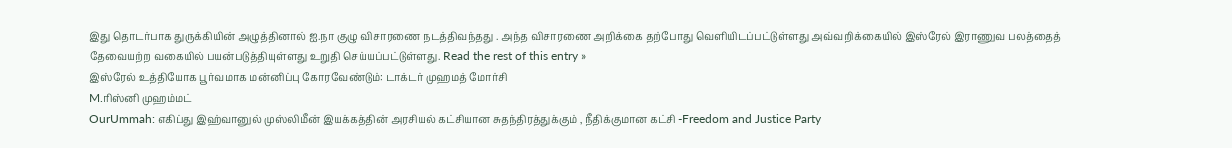இது தொடர்பாக துருக்கியின் அழுத்தினால் ஐ.நா குழு விசாரணை நடத்திவந்தது . அந்த விசாரணை அறிக்கை தற்போது வெளியிடப்பட்டுள்ளது அவ்வறிக்கையில் இஸ்ரேல் இராணுவ பலத்தைத் தேவையற்ற வகையில் பயன்படுத்தியுள்ளது உறுதி செய்யப்பட்டுள்ளது. Read the rest of this entry »
இஸ்ரேல் உத்தியோக பூர்வமாக மன்னிப்பு கோரவேண்டும்: டாக்டர் முஹமத் மோர்சி
M.ரிஸ்னி முஹம்மட்
OurUmmah: எகிப்து இஹ்வானுல் முஸ்லிமீன் இயக்கத்தின் அரசியல் கட்சியான சுதந்திரத்துக்கும் , நீதிக்குமான கட்சி -Freedom and Justice Party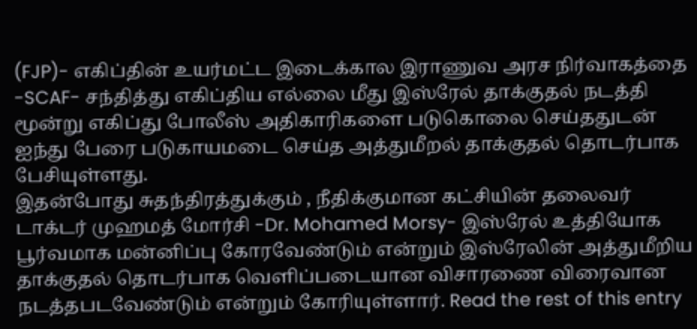(FJP)- எகிப்தின் உயர்மட்ட இடைக்கால இராணுவ அரச நிர்வாகத்தை -SCAF- சந்தித்து எகிப்திய எல்லை மீது இஸ்ரேல் தாக்குதல் நடத்தி மூன்று எகிப்து போலீஸ் அதிகாரிகளை படுகொலை செய்ததுடன் ஐந்து பேரை படுகாயமடை செய்த அத்துமீறல் தாக்குதல் தொடர்பாக பேசியுள்ளது.
இதன்போது சுதந்திரத்துக்கும் , நீதிக்குமான கட்சியின் தலைவர் டாக்டர் முஹமத் மோர்சி -Dr. Mohamed Morsy- இஸ்ரேல் உத்தியோக பூர்வமாக மன்னிப்பு கோரவேண்டும் என்றும் இஸ்ரேலின் அத்துமீறிய தாக்குதல் தொடர்பாக வெளிப்படையான விசாரணை விரைவான நடத்தபடவேண்டும் என்றும் கோரியுள்ளார். Read the rest of this entry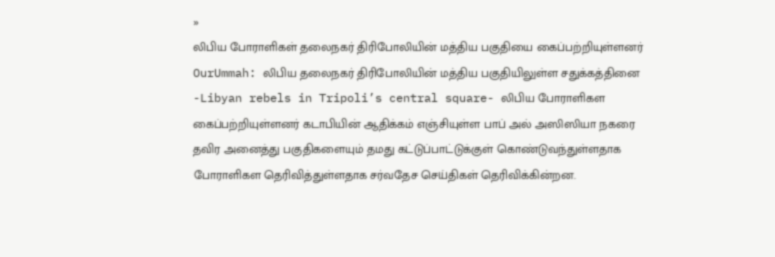»
லிபிய போராளிகள் தலைநகர் திரிபோலியின் மத்திய பகுதியை கைப்பற்றியுள்ளனர்
OurUmmah: லிபிய தலைநகர் திரிபோலியின் மத்திய பகுதியிலுள்ள சதுக்கத்தினை -Libyan rebels in Tripoli’s central square- லிபிய போராளிகள கைப்பற்றியுள்ளனர் கடாபியின் ஆதிக்கம் எஞ்சியுள்ள பாப் அல் அஸிஸியா நகரை தவிர அனைத்து பகுதிகளையும் தமது கட்டுப்பாட்டுக்குள் கொண்டுவந்துள்ளதாக போராளிகள தெரிவித்துள்ளதாக சர்வதேச செய்திகள் தெரிவிக்கின்றன.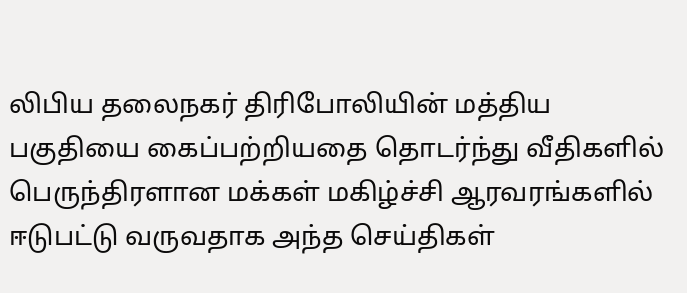லிபிய தலைநகர் திரிபோலியின் மத்திய பகுதியை கைப்பற்றியதை தொடர்ந்து வீதிகளில் பெருந்திரளான மக்கள் மகிழ்ச்சி ஆரவரங்களில் ஈடுபட்டு வருவதாக அந்த செய்திகள்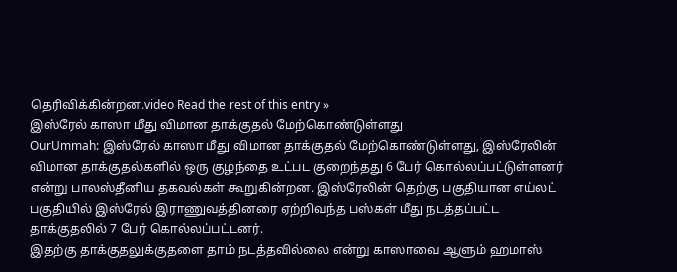தெரிவிக்கின்றன.video Read the rest of this entry »
இஸ்ரேல் காஸா மீது விமான தாக்குதல் மேற்கொண்டுள்ளது
OurUmmah: இஸ்ரேல் காஸா மீது விமான தாக்குதல் மேற்கொண்டுள்ளது, இஸ்ரேலின் விமான தாக்குதல்களில் ஒரு குழந்தை உட்பட குறைந்தது 6 பேர் கொல்லப்பட்டுள்ளனர் என்று பாலஸ்தீனிய தகவல்கள் கூறுகின்றன. இஸ்ரேலின் தெற்கு பகுதியான எய்லட் பகுதியில் இஸ்ரேல் இராணுவத்தினரை ஏற்றிவந்த பஸ்கள் மீது நடத்தப்பட்ட தாக்குதலில் 7 பேர் கொல்லப்பட்டனர்.
இதற்கு தாக்குதலுக்குதளை தாம் நடத்தவில்லை என்று காஸாவை ஆளும் ஹமாஸ்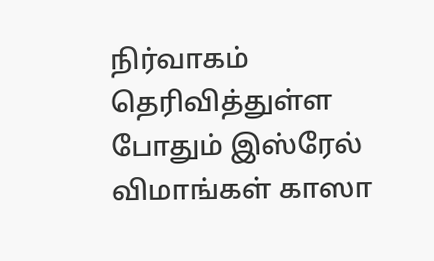நிர்வாகம் தெரிவித்துள்ள போதும் இஸ்ரேல் விமாங்கள் காஸா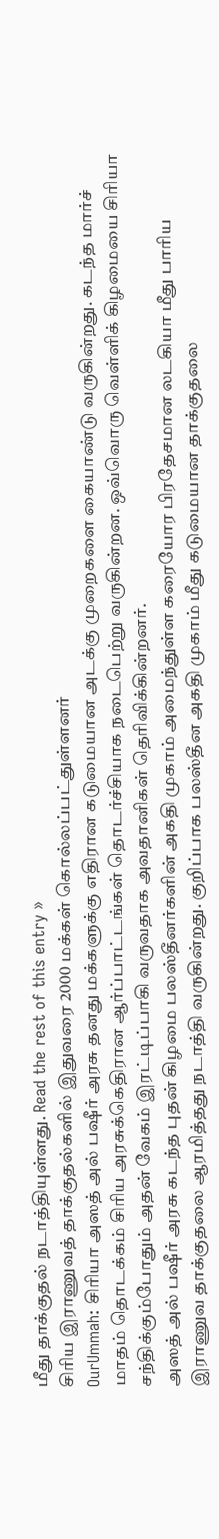மீது தாக்குதல் நடாத்தியுள்ளது. Read the rest of this entry »
சிரிய இராணுவத் தாக்குதல்களில் இதுவரை 2000 மக்கள் கொல்லப்பட்துள்ளனர்
OurUmmah: சிரியா அஸத் அல் பஷீர் அரசு தனது மக்களுக்கு எதிரான கடுமையான அடக்கு முறைகளை கையாண்டு வருகின்றது. கடந்த மார்ச் மாதம் தொடக்கம் சிரிய அரசுக்கெதிரான ஆர்ப்பாட்டங்கள் தொடர்ச்சியாக நடைபெற்று வருகின்றன. ஒவ்வொரு வெள்ளிக் கிழமையை சிரியா சந்திக்கும்போதும் அதன் வேகம் இரட்டிப்பாகி வருவதாக அவதானிகள் தெரிவிக்கின்றனர்.
அஸத் அல் பஷீர் அரசு கடந்த புதன் கிழமை பலஸ்தீனர்களின் அகதி முகாம் அமைந்துள்ள கரையோர பிரதேசமான லடகியா மீது பாரிய இராணுவ தாக்குதலை ஆரமித்தது நடாத்தி வருகின்றது. குறிப்பாக பலஸ்தீன அகதி முகாம் மீது கடுமையான தாக்குதலை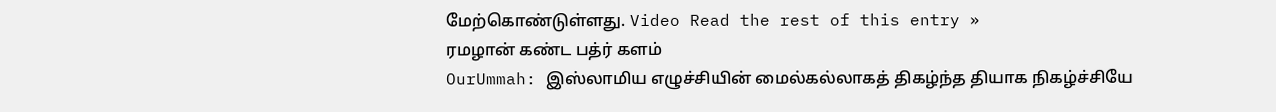மேற்கொண்டுள்ளது. Video Read the rest of this entry »
ரமழான் கண்ட பத்ர் களம்
OurUmmah: இஸ்லாமிய எழுச்சியின் மைல்கல்லாகத் திகழ்ந்த தியாக நிகழ்ச்சியே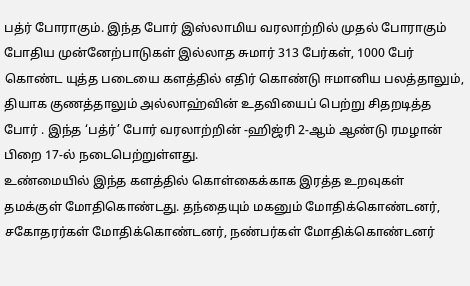பத்ர் போராகும். இந்த போர் இஸ்லாமிய வரலாற்றில் முதல் போராகும் போதிய முன்னேற்பாடுகள் இல்லாத சுமார் 313 பேர்கள், 1000 பேர் கொண்ட யுத்த படையை களத்தில் எதிர் கொண்டு ஈமானிய பலத்தாலும், தியாக குணத்தாலும் அல்லாஹ்வின் உதவியைப் பெற்று சிதறடித்த போர் . இந்த ‘பத்ர்’ போர் வரலாற்றின் -ஹிஜ்ரி 2-ஆம் ஆண்டு ரமழான் பிறை 17-ல் நடைபெற்றுள்ளது.
உண்மையில் இந்த களத்தில் கொள்கைக்காக இரத்த உறவுகள் தமக்குள் மோதிகொண்டது. தந்தையும் மகனும் மோதிக்கொண்டனர், சகோதரர்கள் மோதிக்கொண்டனர், நண்பர்கள் மோதிக்கொண்டனர்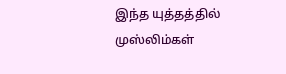இந்த யுத்தத்தில் முஸ்லிம்கள்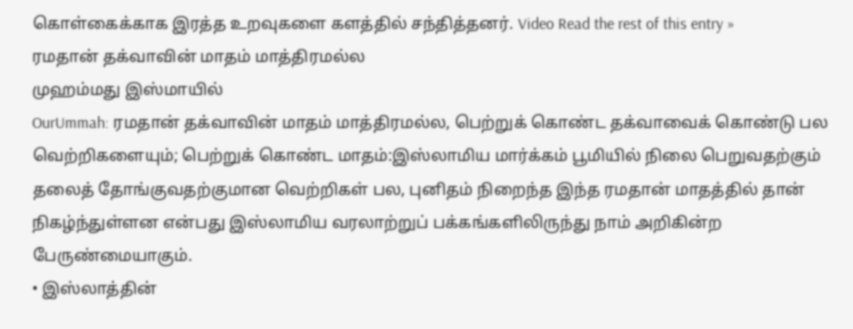கொள்கைக்காக இரத்த உறவுகளை களத்தில் சந்தித்தனர். Video Read the rest of this entry »
ரமதான் தக்வாவின் மாதம் மாத்திரமல்ல
முஹம்மது இஸ்மாயில்
OurUmmah: ரமதான் தக்வாவின் மாதம் மாத்திரமல்ல, பெற்றுக் கொண்ட தக்வாவைக் கொண்டு பல வெற்றிகளையும்; பெற்றுக் கொண்ட மாதம்:இஸ்லாமிய மார்க்கம் பூமியில் நிலை பெறுவதற்கும் தலைத் தோங்குவதற்குமான வெற்றிகள் பல, புனிதம் நிறைந்த இந்த ரமதான் மாதத்தில் தான் நிகழ்ந்துள்ளன என்பது இஸ்லாமிய வரலாற்றுப் பக்கங்களிலிருந்து நாம் அறிகின்ற பேருண்மையாகும்.
• இஸ்லாத்தின்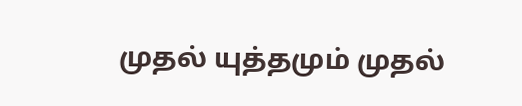முதல் யுத்தமும் முதல்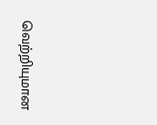வெற்றியுமான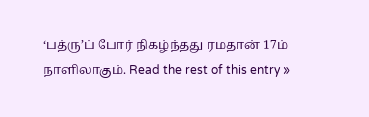‘பத்ரு’ப் போர் நிகழ்ந்தது ரமதான் 17ம் நாளிலாகும். Read the rest of this entry »